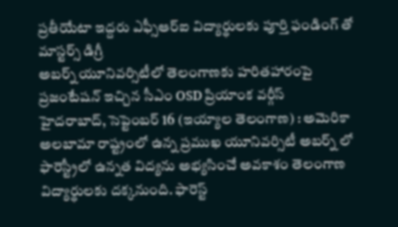ప్రతీయేటా ఇద్దరు ఎఫ్సీఆర్ఐ విద్యార్థులకు పూర్తి ఫండింగ్ తో మాస్టర్స్ డిగ్రీ
అబర్న్ యూనివర్సిటీలో తెలంగాణకు హరితహారంపై
ప్రజంటేషన్ ఇచ్చిన సీఎం OSD ప్రియాంక వర్గీస్
హైదరాబాద్, సెప్టెంబర్ 16 (ఇయ్యాల తెలంగాణ) : అమెరికా అలబామా రాష్ట్రంలో ఉన్న ప్రముఖ యూనివర్సిటీ అబర్న్ లో ఫారెస్ట్రీలో ఉన్నత విద్యను అభ్యసించే అవకాశం తెలంగాణ విద్యార్థులకు దక్కనుంది. ఫారెస్ట్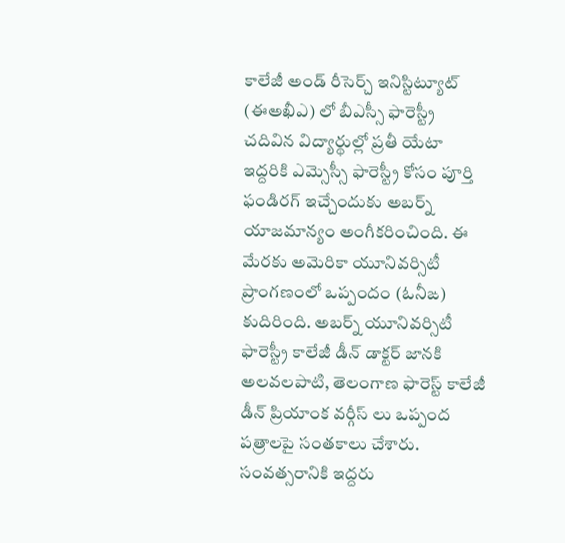కాలేజీ అండ్ రీసెర్చ్ ఇనిస్టిట్యూట్ (ఈఅఖీఎ) లో బీఎస్సీ ఫారెస్ట్రీ చదివిన విద్యార్థుల్లో ప్రతీ యేటా ఇద్దరికి ఎమ్సెస్సీ ఫారెస్ట్రీ కోసం పూర్తి ఫండిరగ్ ఇచ్చేందుకు అబర్న్ యాజమాన్యం అంగీకరించింది. ఈ మేరకు అమెరికా యూనివర్సిటీ ప్రాంగణంలో ఒప్పందం (ఓనీఙ) కుదిరింది. అబర్న్ యూనివర్సిటీ ఫారెస్ట్రీ కాలేజీ డీన్ డాక్టర్ జానకి అలవలపాటి, తెలంగాణ ఫారెస్ట్ కాలేజీ డీన్ ప్రియాంక వర్గీస్ లు ఒప్పంద పత్రాలపై సంతకాలు చేశారు. సంవత్సరానికి ఇద్దరు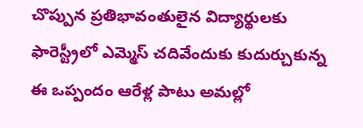చొప్పున ప్రతిభావంతులైన విద్యార్థులకు ఫారెస్ట్రీలో ఎమ్మెస్ చదివేందుకు కుదుర్చుకున్న ఈ ఒప్పందం ఆరేళ్ల పాటు అమల్లో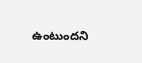ఉంటుందని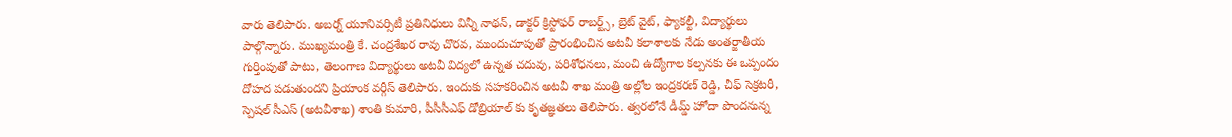వారు తెలిపారు. అబర్న్ యూనివర్సిటీ ప్రతినిధులు విన్నీ నాథన్, డాక్టర్ క్రిస్టోఫర్ రాబర్ట్స్, బ్రెట్ వైట్, ఫ్యాకల్టీ, విద్యార్థులు పాల్గొన్నారు. ముఖ్యమంత్రి కే. చంద్రశేఖర రావు చొరవ, ముందుచూపుతో ప్రారంభించిన అటవీ కలాశాలకు నేడు అంతర్జాతీయ గుర్తింపుతో పాటు, తెలంగాణ విద్యార్థులు అటవీ విద్యలో ఉన్నత చదువు, పరిశోధనలు, మంచి ఉద్యోగాల కల్పనకు ఈ ఒప్పందం దోహద పడుతుందని ప్రియాంక వర్గీస్ తెలిపారు. ఇందుకు సహకరించిన అటవీ శాఖ మంత్రి అల్లోల ఇంద్రకరణ్ రెడ్డి, చీఫ్ సెక్రటరీ, స్పెషల్ సీఎస్ (అటవీశాఖ) శాంతి కుమారి, పీసీసీఎఫ్ డోబ్రియాల్ కు కృతజ్ఞతలు తెలిపారు. త్వరలోనే డీమ్డ్ హోదా పొందనున్న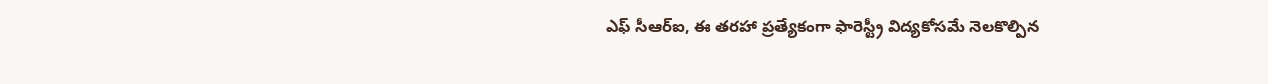ఎఫ్ సీఆర్ఐ, ఈ తరహా ప్రత్యేకంగా ఫారెస్ట్రీ విద్యకోసమే నెలకొల్పిన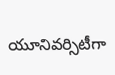యూనివర్సిటీగా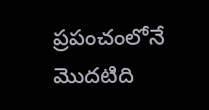ప్రపంచంలోనే మొదటిది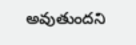అవుతుందని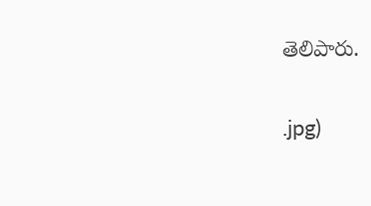తెలిపారు.

.jpg)